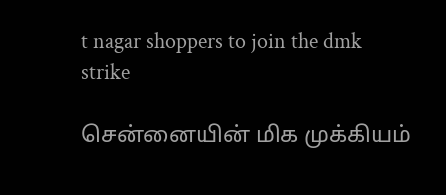t nagar shoppers to join the dmk strike

சென்னையின் மிக முக்கியம்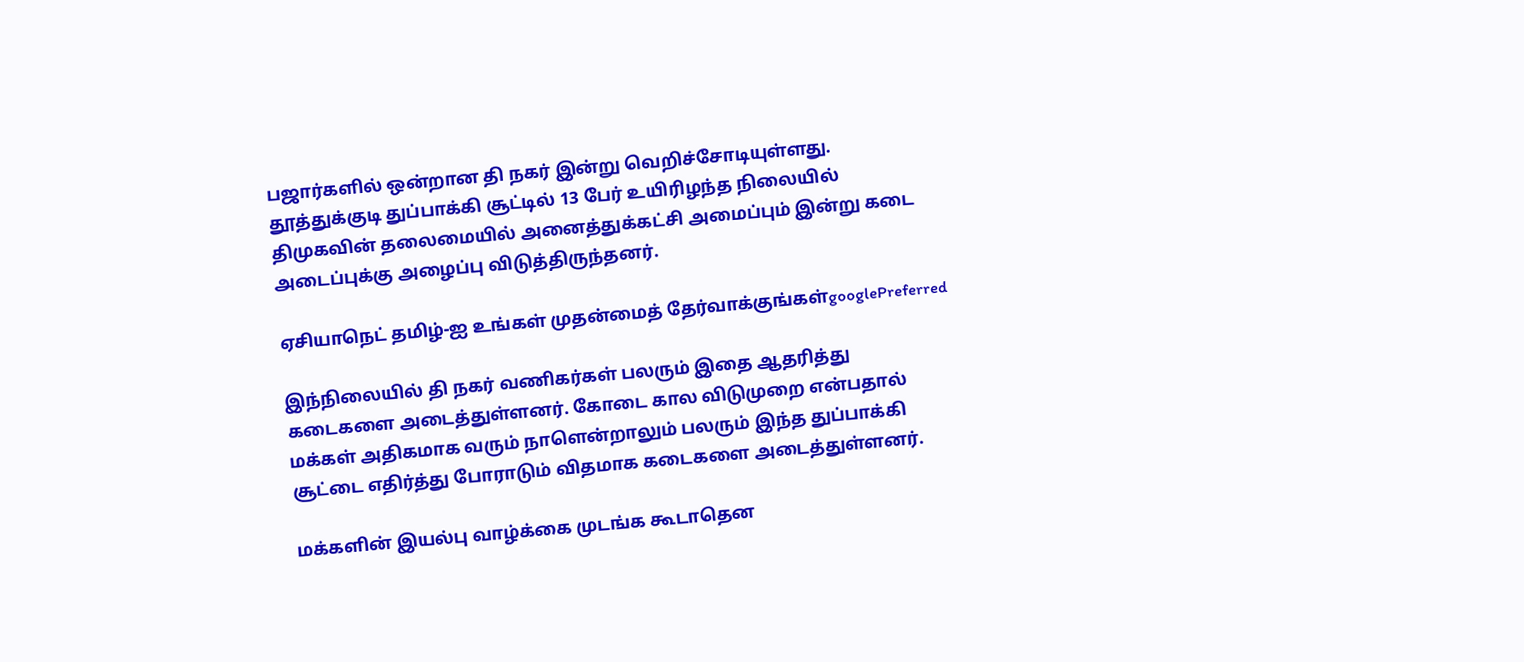பஜார்களில் ஒன்றான தி நகர் இன்று வெறிச்சோடியுள்ளது. தூத்துக்குடி துப்பாக்கி சூட்டில் 13 பேர் உயிரிழந்த நிலையில் திமுகவின் தலைமையில் அனைத்துக்கட்சி அமைப்பும் இன்று கடை அடைப்புக்கு அழைப்பு விடுத்திருந்தனர்.

ஏசியாநெட் தமிழ்-ஐ உங்கள் முதன்மைத் தேர்வாக்குங்கள்googlePreferred

இந்நிலையில் தி நகர் வணிகர்கள் பலரும் இதை ஆதரித்து கடைகளை அடைத்துள்ளனர். கோடை கால விடுமுறை என்பதால் மக்கள் அதிகமாக வரும் நாளென்றாலும் பலரும் இந்த துப்பாக்கி சூட்டை எதிர்த்து போராடும் விதமாக கடைகளை அடைத்துள்ளனர்.

மக்களின் இயல்பு வாழ்க்கை முடங்க கூடாதென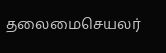தலைமைசெயலர்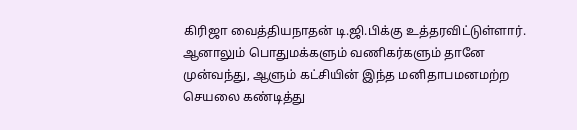கிரிஜா வைத்தியநாதன் டி.ஜி.பிக்கு உத்தரவிட்டுள்ளார். ஆனாலும் பொதுமக்களும் வணிகர்களும் தானே முன்வந்து, ஆளும் கட்சியின் இந்த மனிதாபமனமற்ற செயலை கண்டித்து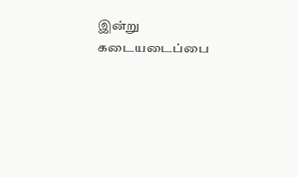இன்று கடையடைப்பை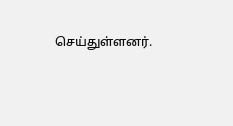செய்துள்ளனர்.